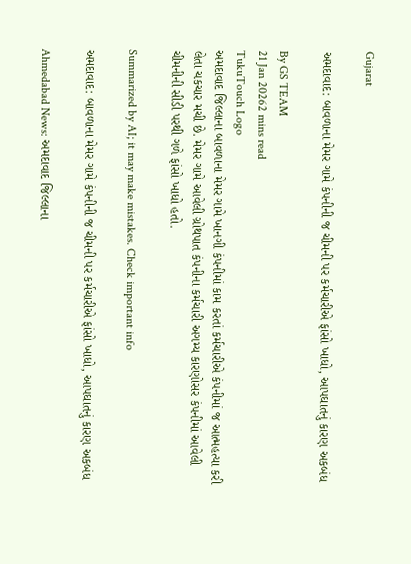Gujarat

અમદાવાદ: બાવળાના મેમર ગામે કંપનીની જ ચીમની પર કર્મચારીએ ફાંસો ખાધો, આપઘાતનું કારણ અકબંધ

By GS TEAM
21 Jan 20262 mins read
TukuTouch Logo
અમદાવાદ જિલ્લાના બાવળાના મેમર ગામે ખાનગી કંપનીમાં કામ કરતાં કર્મચારીએ કંપનીમાં જ આત્મહત્યા કરી લેતા ચકચાર મચી છે. મેમર ગામે આવેલી ગ્રોથપાત કંપનીના કર્મચારી અગમ્ય કારણોસર કંપનીમાં આવેલી ચીમનીની સીડી પરથી ગળે ફાંસો ખાધો હતો.

Summarized by AI; it may make mistakes. Check important info

અમદાવાદ: બાવળાના મેમર ગામે કંપનીની જ ચીમની પર કર્મચારીએ ફાંસો ખાધો, આપઘાતનું કારણ અકબંધ

Ahmedabad News: અમદાવાદ જિલ્લાના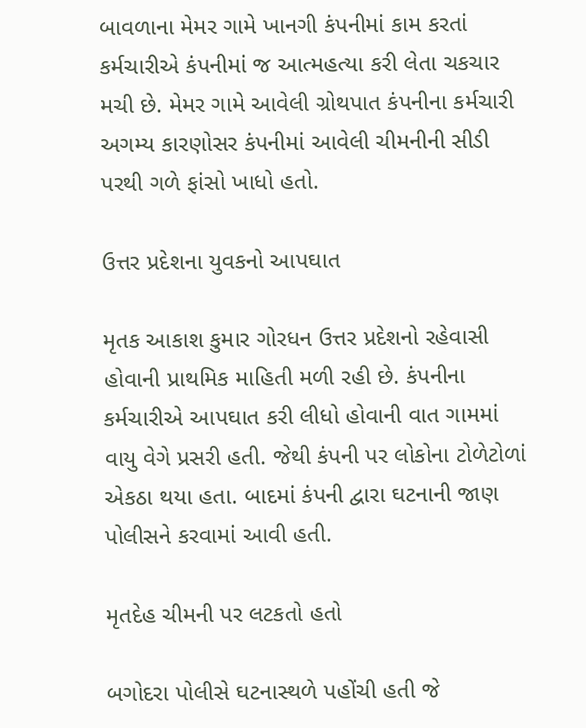બાવળાના મેમર ગામે ખાનગી કંપનીમાં કામ કરતાં કર્મચારીએ કંપનીમાં જ આત્મહત્યા કરી લેતા ચકચાર મચી છે. મેમર ગામે આવેલી ગ્રોથપાત કંપનીના કર્મચારી અગમ્ય કારણોસર કંપનીમાં આવેલી ચીમનીની સીડી પરથી ગળે ફાંસો ખાધો હતો.

ઉત્તર પ્રદેશના યુવકનો આપઘાત

મૃતક આકાશ કુમાર ગોરધન ઉત્તર પ્રદેશનો રહેવાસી હોવાની પ્રાથમિક માહિતી મળી રહી છે. કંપનીના કર્મચારીએ આપઘાત કરી લીધો હોવાની વાત ગામમાં વાયુ વેગે પ્રસરી હતી. જેથી કંપની પર લોકોના ટોળેટોળાં એકઠા થયા હતા. બાદમાં કંપની દ્વારા ઘટનાની જાણ પોલીસને કરવામાં આવી હતી.

મૃતદેહ ચીમની પર લટકતો હતો

બગોદરા પોલીસે ઘટનાસ્થળે પહોંચી હતી જે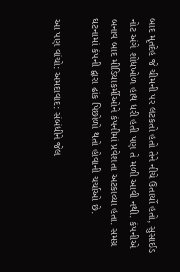બાદ મૃતદેહ જે ચીમની પર લટકતો હતો તેને નીચે ઉતાર્યો હતો, સુસાઈડ નોટ અંગે શોધખોળ હાથ ધરી હતી પણ તે મળી આવી નથી. કંપનીએ બનાવ બાદ મીડિયાકર્મીઓને કંપનીમાં પ્રવેશતા અટકાવ્યા હતા. સમગ્ર ઘટનામાં કંપની દ્વારા ઢાંક પિછોળો થતો હોવાની ચર્ચાઓ છે.

આ પણ વાંચો: અમદાવાદ: સંબંધીને જેલ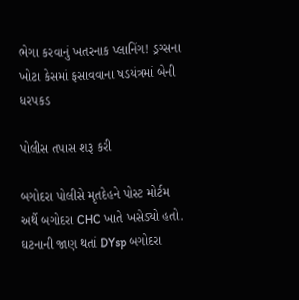ભેગા કરવાનું ખતરનાક પ્લાનિંગ! ડ્રગ્સના ખોટા કેસમાં ફસાવવાના ષડયંત્રમાં બેની ધરપકડ

પોલીસ તપાસ શરૂ કરી

બગોદરા પોલીસે મૃતદેહને પોસ્ટ મોર્ટમ અર્થે બગોદરા CHC ખાતે ખસેડ્યો હતો. ઘટનાની જાણ થતાં DYsp બગોદરા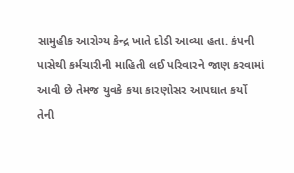સામુહીક આરોગ્ય કેન્દ્ર ખાતે દોડી આવ્યા હતા. કંપની પાસેથી કર્મચારીની માહિતી લઈ પરિવારને જાણ કરવામાં આવી છે તેમજ યુવકે કયા કારણોસર આપઘાત કર્યો તેની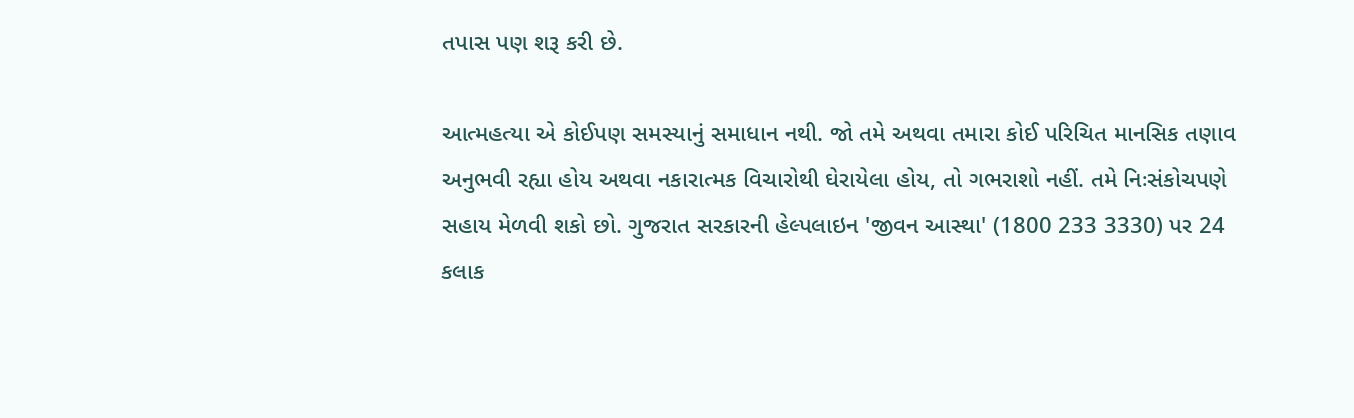તપાસ પણ શરૂ કરી છે.

આત્મહત્યા એ કોઈપણ સમસ્યાનું સમાધાન નથી. જો તમે અથવા તમારા કોઈ પરિચિત માનસિક તણાવ અનુભવી રહ્યા હોય અથવા નકારાત્મક વિચારોથી ઘેરાયેલા હોય, તો ગભરાશો નહીં. તમે નિઃસંકોચપણે સહાય મેળવી શકો છો. ગુજરાત સરકારની હેલ્પલાઇન 'જીવન આસ્થા' (1800 233 3330) પર 24 કલાક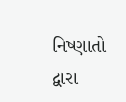નિષ્ણાતો દ્વારા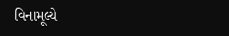વિનામૂલ્યે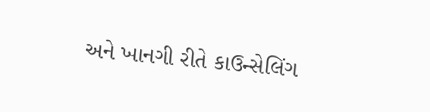અને ખાનગી રીતે કાઉન્સેલિંગ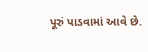પૂરું પાડવામાં આવે છે.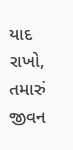યાદ રાખો, તમારું જીવન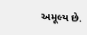અમૂલ્ય છે.